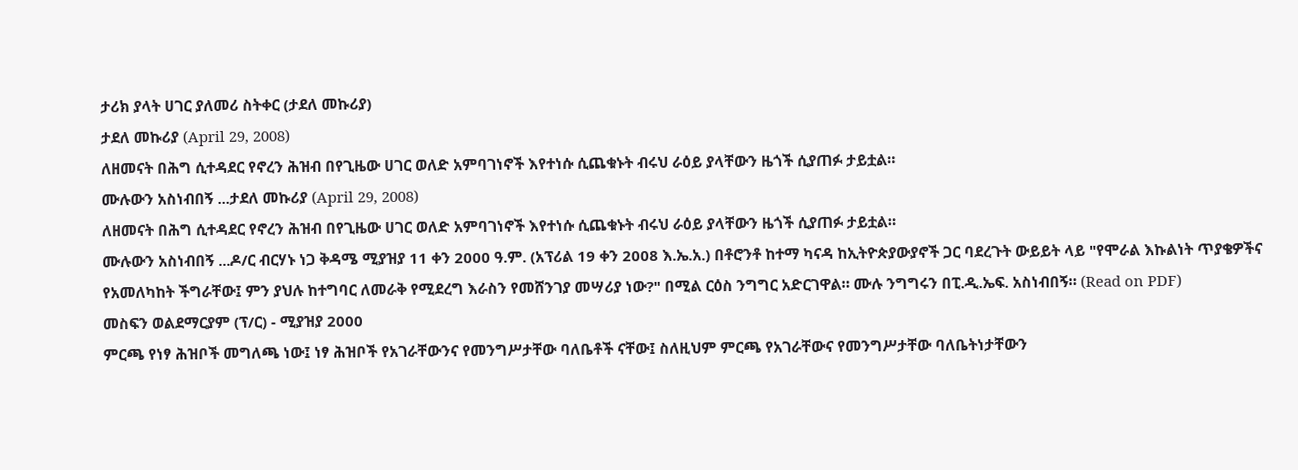ታሪክ ያላት ሀገር ያለመሪ ስትቀር (ታደለ መኩሪያ)
ታደለ መኩሪያ (April 29, 2008)
ለዘመናት በሕግ ሲተዳደር የኖረን ሕዝብ በየጊዜው ሀገር ወለድ አምባገነኖች እየተነሱ ሲጨቁኑት ብሩህ ራዕይ ያላቸውን ዜጎች ሲያጠፉ ታይቷል።
ሙሉውን አስነብበኝ ...ታደለ መኩሪያ (April 29, 2008)
ለዘመናት በሕግ ሲተዳደር የኖረን ሕዝብ በየጊዜው ሀገር ወለድ አምባገነኖች እየተነሱ ሲጨቁኑት ብሩህ ራዕይ ያላቸውን ዜጎች ሲያጠፉ ታይቷል።
ሙሉውን አስነብበኝ ...ዶ/ር ብርሃኑ ነጋ ቅዳሜ ሚያዝያ 11 ቀን 2000 ዓ.ም. (አፕሪል 19 ቀን 2008 እ.ኤ.አ.) በቶሮንቶ ከተማ ካናዳ ከኢትዮጵያውያኖች ጋር ባደረጉት ውይይት ላይ "የሞራል እኩልነት ጥያቄዎችና የአመለካከት ችግራቸው፤ ምን ያህሉ ከተግባር ለመራቅ የሚደረግ እራስን የመሸንገያ መሣሪያ ነው?" በሚል ርዕስ ንግግር አድርገዋል። ሙሉ ንግግሩን በፒ.ዲ.ኤፍ. አስነብበኝ። (Read on PDF)
መስፍን ወልደማርያም (ፕ/ር) - ሚያዝያ 2000
ምርጫ የነፃ ሕዝቦች መግለጫ ነው፤ ነፃ ሕዝቦች የአገራቸውንና የመንግሥታቸው ባለቤቶች ናቸው፤ ስለዚህም ምርጫ የአገራቸውና የመንግሥታቸው ባለቤትነታቸውን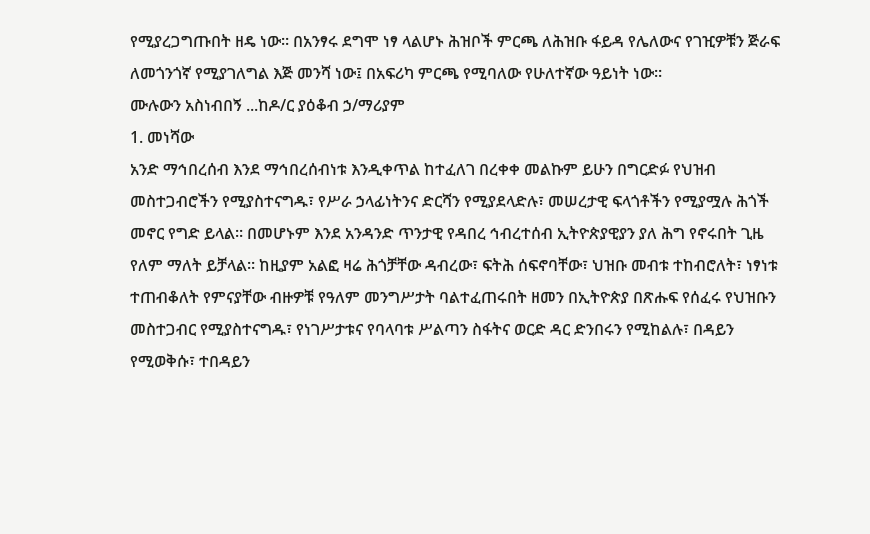የሚያረጋግጡበት ዘዴ ነው። በአንፃሩ ደግሞ ነፃ ላልሆኑ ሕዝቦች ምርጫ ለሕዝቡ ፋይዳ የሌለውና የገዢዎቹን ጅራፍ ለመጎንጎኛ የሚያገለግል እጅ መንሻ ነው፤ በአፍሪካ ምርጫ የሚባለው የሁለተኛው ዓይነት ነው።
ሙሉውን አስነብበኝ ...ከዶ/ር ያዕቆብ ኃ/ማሪያም
1. መነሻው
አንድ ማኅበረሰብ እንደ ማኅበረሰብነቱ እንዲቀጥል ከተፈለገ በረቀቀ መልኩም ይሁን በግርድፉ የህዝብ መስተጋብሮችን የሚያስተናግዱ፣ የሥራ ኃላፊነትንና ድርሻን የሚያደላድሉ፣ መሠረታዊ ፍላጎቶችን የሚያሟሉ ሕጎች መኖር የግድ ይላል። በመሆኑም እንደ አንዳንድ ጥንታዊ የዳበረ ኅብረተሰብ ኢትዮጵያዊያን ያለ ሕግ የኖሩበት ጊዜ የለም ማለት ይቻላል። ከዚያም አልፎ ዛሬ ሕጎቻቸው ዳብረው፣ ፍትሕ ሰፍኖባቸው፣ ህዝቡ መብቱ ተከብሮለት፣ ነፃነቱ ተጠብቆለት የምናያቸው ብዙዎቹ የዓለም መንግሥታት ባልተፈጠሩበት ዘመን በኢትዮጵያ በጽሑፍ የሰፈሩ የህዝቡን መስተጋብር የሚያስተናግዱ፣ የነገሥታቱና የባላባቱ ሥልጣን ስፋትና ወርድ ዳር ድንበሩን የሚከልሉ፣ በዳይን የሚወቅሱ፣ ተበዳይን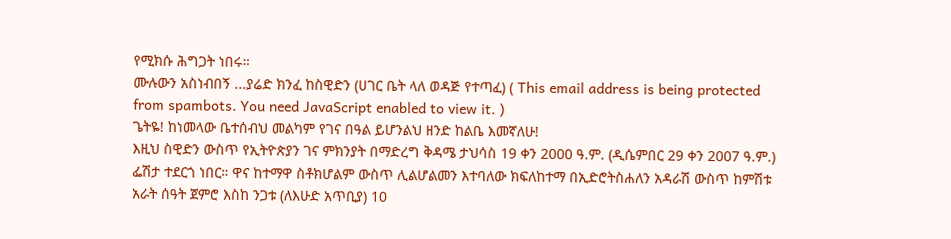የሚክሱ ሕግጋት ነበሩ።
ሙሉውን አስነብበኝ ...ያሬድ ክንፈ ከስዊድን (ሀገር ቤት ላለ ወዳጅ የተጣፈ) ( This email address is being protected from spambots. You need JavaScript enabled to view it. )
ጌትዬ! ከነመላው ቤተሰብህ መልካም የገና በዓል ይሆንልህ ዘንድ ከልቤ እመኛለሁ!
እዚህ ስዊድን ውስጥ የኢትዮጵያን ገና ምክንያት በማድረግ ቅዳሜ ታህሳስ 19 ቀን 2000 ዓ.ም. (ዲሴምበር 29 ቀን 2007 ዓ.ም.) ፌሽታ ተደርጎ ነበር። ዋና ከተማዋ ስቶክሆልም ውስጥ ሊልሆልመን እተባለው ክፍለከተማ በኢድሮትስሐለን አዳራሽ ውስጥ ከምሽቱ አራት ሰዓት ጀምሮ እስከ ንጋቱ (ለእሁድ አጥቢያ) 10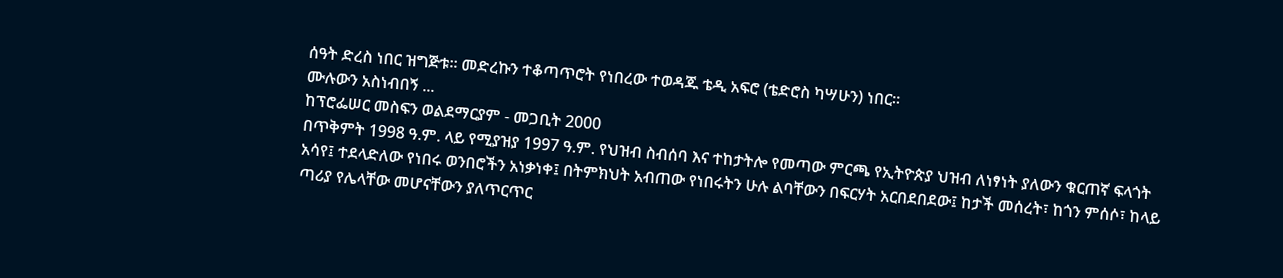ሰዓት ድረስ ነበር ዝግጅቱ። መድረኩን ተቆጣጥሮት የነበረው ተወዳጁ ቴዲ አፍሮ (ቴድሮስ ካሣሁን) ነበር።
ሙሉውን አስነብበኝ ...
ከፕሮፌሠር መስፍን ወልደማርያም - መጋቢት 2000
በጥቅምት 1998 ዓ.ም. ላይ የሚያዝያ 1997 ዓ.ም. የህዝብ ስብሰባ እና ተከታትሎ የመጣው ምርጫ የኢትዮጵያ ህዝብ ለነፃነት ያለውን ቁርጠኛ ፍላጎት አሳየ፤ ተደላድለው የነበሩ ወንበሮችን አነቃነቀ፤ በትምክህት አብጠው የነበሩትን ሁሉ ልባቸውን በፍርሃት አርበደበደው፤ ከታች መሰረት፣ ከጎን ምሰሶ፣ ከላይ ጣሪያ የሌላቸው መሆናቸውን ያለጥርጥር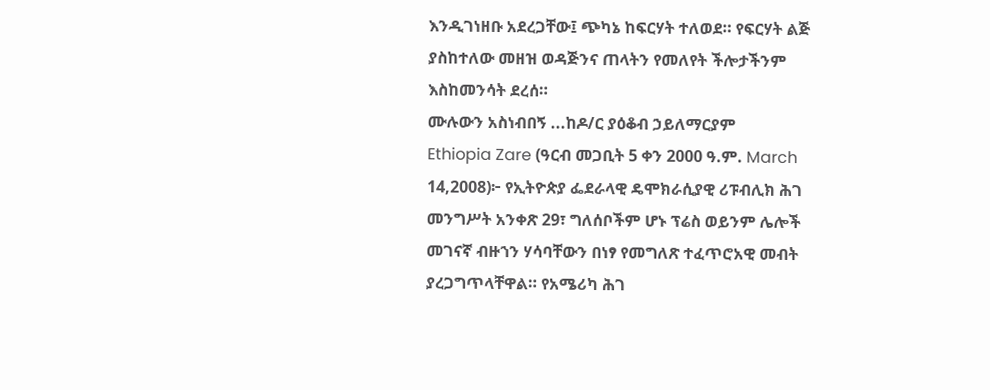እንዲገነዘቡ አደረጋቸው፤ ጭካኔ ከፍርሃት ተለወደ። የፍርሃት ልጅ ያስከተለው መዘዝ ወዳጅንና ጠላትን የመለየት ችሎታችንም እስከመንሳት ደረሰ።
ሙሉውን አስነብበኝ ...ከዶ/ር ያዕቆብ ኃይለማርያም
Ethiopia Zare (ዓርብ መጋቢት 5 ቀን 2000 ዓ.ም. March 14,2008)፦ የኢትዮጵያ ፌደራላዊ ዴሞክራሲያዊ ሪፑብሊክ ሕገ መንግሥት አንቀጽ 29፣ ግለሰቦችም ሆኑ ፕሬስ ወይንም ሌሎች መገናኛ ብዙኀን ሃሳባቸውን በነፃ የመግለጽ ተፈጥሮአዊ መብት ያረጋግጥላቸዋል። የአሜሪካ ሕገ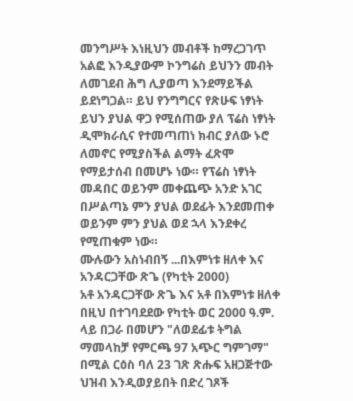መንግሥት እነዚህን መብቶች ከማረጋገጥ አልፎ እንዲያውም ኮንግሬስ ይህንን መብት ለመገደብ ሕግ ሊያወጣ እንደማይችል ይደነግጋል። ይህ የንግግርና የጽሁፍ ነፃነት ይህን ያህል ዋጋ የሚሰጠው ያለ ፕሬስ ነፃነት ዲሞክራሲና የተመጣጠነ ክብር ያለው ኑሮ ለመኖር የሚያስችል ልማት ፈጽሞ የማይታሰብ በመሆኑ ነው። የፕሬስ ነፃነት መዳበር ወይንም መቀጨጭ አንድ አገር በሥልጣኔ ምን ያህል ወደፊት እንደመጠቀ ወይንም ምን ያህል ወደ ኋላ እንደቀረ የሚጠቁም ነው።
ሙሉውን አስነብበኝ ...በእምነቱ ዘለቀ እና አንዳርጋቸው ጽጌ (የካቲት 2000)
አቶ አንዳርጋቸው ጽጌ እና አቶ በእምነቱ ዘለቀ በዚህ በተገባደደው የካቲት ወር 2000 ዓ.ም. ላይ በጋራ በመሆን "ለወደፊቱ ትግል ማመላከቻ የምርጫ 97 አጭር ግምገማ" በሚል ርዕስ ባለ 23 ገጽ ጽሑፍ አዘጋጅተው ህዝብ እንዲወያይበት በድረ ገጾች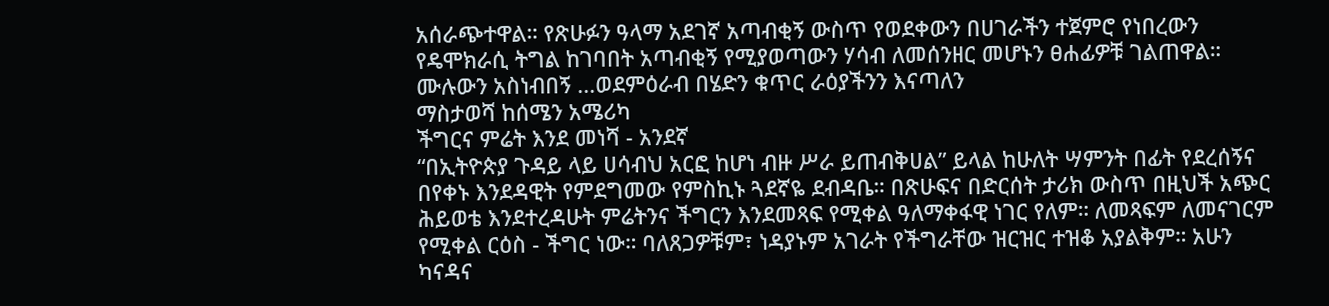አሰራጭተዋል። የጽሁፉን ዓላማ አደገኛ አጣብቂኝ ውስጥ የወደቀውን በሀገራችን ተጀምሮ የነበረውን የዴሞክራሲ ትግል ከገባበት አጣብቂኝ የሚያወጣውን ሃሳብ ለመሰንዘር መሆኑን ፀሐፊዎቹ ገልጠዋል።
ሙሉውን አስነብበኝ ...ወደምዕራብ በሄድን ቁጥር ራዕያችንን እናጣለን
ማስታወሻ ከሰሜን አሜሪካ
ችግርና ምሬት እንደ መነሻ - አንደኛ
“በኢትዮጵያ ጉዳይ ላይ ሀሳብህ አርፎ ከሆነ ብዙ ሥራ ይጠብቅሀል” ይላል ከሁለት ሣምንት በፊት የደረሰኝና በየቀኑ እንደዳዊት የምደግመው የምስኪኑ ጓደኛዬ ደብዳቤ። በጽሁፍና በድርሰት ታሪክ ውስጥ በዚህች አጭር ሕይወቴ እንደተረዳሁት ምሬትንና ችግርን እንደመጻፍ የሚቀል ዓለማቀፋዊ ነገር የለም። ለመጻፍም ለመናገርም የሚቀል ርዕስ - ችግር ነው። ባለጸጋዎቹም፣ ነዳያኑም አገራት የችግራቸው ዝርዝር ተዝቆ አያልቅም። አሁን ካናዳና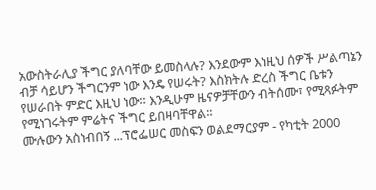አውስትራሊያ ችግር ያለባቸው ይመስላሉ? እንደውም እነዚህ ሰዎች ሥልጣኔን ብቻ ሳይሆን ችግርንም ነው እንዴ የሠሩት? እስክትሉ ድረስ ችግር ቤቱን የሠራበት ምድር እዚህ ነው። እንዲሁም ዜናዎቻቸውን ብትሰሙ፣ የሚጻፉትም የሚነገሩትም ምሬትና ችግር ይበዛባቸዋል።
ሙሉውን አስነብበኝ ...ፕሮፌሠር መስፍን ወልደማርያም - የካቲት 2000